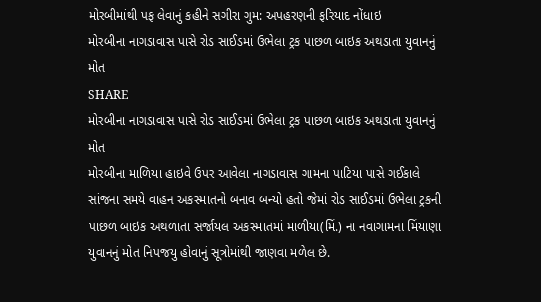મોરબીમાંથી પફ લેવાનું કહીને સગીરા ગુમ: અપહરણની ફરિયાદ નોંધાઇ
મોરબીના નાગડાવાસ પાસે રોડ સાઈડમાં ઉભેલા ટ્રક પાછળ બાઇક અથડાતા યુવાનનું મોત
SHARE
મોરબીના નાગડાવાસ પાસે રોડ સાઈડમાં ઉભેલા ટ્રક પાછળ બાઇક અથડાતા યુવાનનું મોત
મોરબીના માળિયા હાઇવે ઉપર આવેલા નાગડાવાસ ગામના પાટિયા પાસે ગઈકાલે સાંજના સમયે વાહન અકસ્માતનો બનાવ બન્યો હતો જેમાં રોડ સાઈડમાં ઉભેલા ટ્રકની પાછળ બાઇક અથળાતા સર્જાયલ અકસ્માતમાં માળીયા(મિં.) ના નવાગામના મિંયાણા યુવાનનું મોત નિપજયુ હોવાનું સૂત્રોમાંથી જાણવા મળેલ છે.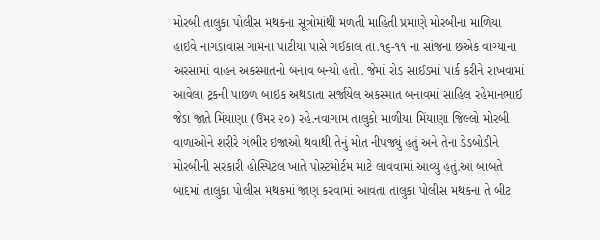મોરબી તાલુકા પોલીસ મથકના સૂત્રોમાંથી મળતી માહિતી પ્રમાણે મોરબીના માળિયા હાઇવે નાગડાવાસ ગામના પાટીયા પાસે ગઈકાલ તા.૧૬-૧૧ ના સાંજના છએક વાગ્યાના અરસામાં વાહન અકસ્માતનો બનાવ બન્યો હતો. જેમાં રોડ સાઈડમાં પાર્ક કરીને રાખવામાં આવેલા ટ્રકની પાછળ બાઇક અથડાતા સર્જાયેલ અકસ્માત બનાવમાં સાહિલ રહેમાનભાઈ જેડા જાતે મિંયાણા (ઉમર ૨૦) રહે.નવાગામ તાલુકો માળીયા મિંયાણા જિલ્લો મોરબી વાળાઓને શરીરે ગંભીર ઇજાઓ થવાથી તેનું મોત નીપજ્યું હતું અને તેના ડેડબોડીને મોરબીની સરકારી હોસ્પિટલ ખાતે પોસ્ટમોર્ટમ માટે લાવવામાં આવ્યુ હતું.આ બાબતે બાદમાં તાલુકા પોલીસ મથકમાં જાણ કરવામાં આવતા તાલુકા પોલીસ મથકના તે બીટ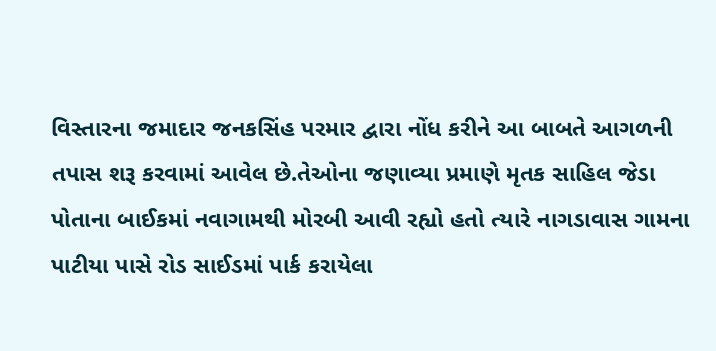વિસ્તારના જમાદાર જનકસિંહ પરમાર દ્વારા નોંધ કરીને આ બાબતે આગળની તપાસ શરૂ કરવામાં આવેલ છે.તેઓના જણાવ્યા પ્રમાણે મૃતક સાહિલ જેડા પોતાના બાઈકમાં નવાગામથી મોરબી આવી રહ્યો હતો ત્યારે નાગડાવાસ ગામના પાટીયા પાસે રોડ સાઈડમાં પાર્ક કરાયેલા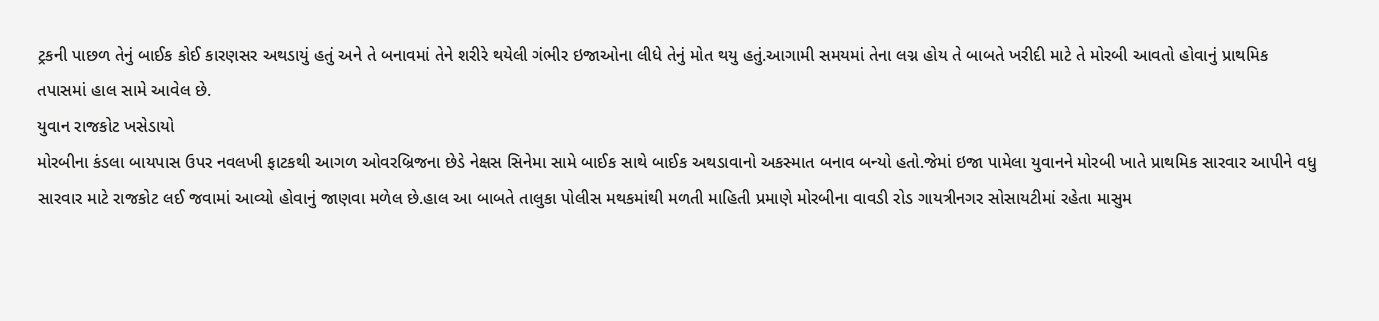ટ્રકની પાછળ તેનું બાઈક કોઈ કારણસર અથડાયું હતું અને તે બનાવમાં તેને શરીરે થયેલી ગંભીર ઇજાઓના લીધે તેનું મોત થયુ હતું.આગામી સમયમાં તેના લગ્ન હોય તે બાબતે ખરીદી માટે તે મોરબી આવતો હોવાનું પ્રાથમિક તપાસમાં હાલ સામે આવેલ છે.
યુવાન રાજકોટ ખસેડાયો
મોરબીના કંડલા બાયપાસ ઉપર નવલખી ફાટકથી આગળ ઓવરબ્રિજના છેડે નેક્ષસ સિનેમા સામે બાઈક સાથે બાઈક અથડાવાનો અકસ્માત બનાવ બન્યો હતો.જેમાં ઇજા પામેલા યુવાનને મોરબી ખાતે પ્રાથમિક સારવાર આપીને વધુ સારવાર માટે રાજકોટ લઈ જવામાં આવ્યો હોવાનું જાણવા મળેલ છે.હાલ આ બાબતે તાલુકા પોલીસ મથકમાંથી મળતી માહિતી પ્રમાણે મોરબીના વાવડી રોડ ગાયત્રીનગર સોસાયટીમાં રહેતા માસુમ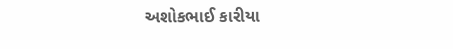અશોકભાઈ કારીયા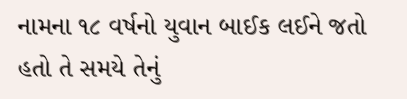નામના ૧૮ વર્ષનો યુવાન બાઈક લઈને જતો હતો તે સમયે તેનું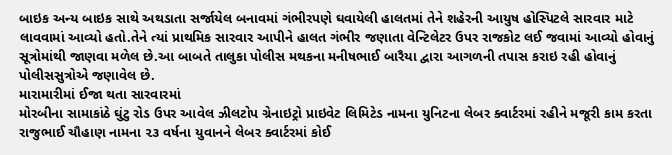બાઇક અન્ય બાઇક સાથે અથડાતા સર્જાયેલ બનાવમાં ગંભીરપણે ઘવાયેલી હાલતમાં તેને શહેરની આયુષ હોસ્પિટલે સારવાર માટે લાવવામાં આવ્યો હતો.તેને ત્યાં પ્રાથમિક સારવાર આપીને હાલત ગંભીર જણાતા વેન્ટિલેટર ઉપર રાજકોટ લઈ જવામાં આવ્યો હોવાનું સૂત્રોમાંથી જાણવા મળેલ છે.આ બાબતે તાલુકા પોલીસ મથકના મનીષભાઈ બારૈયા દ્વારા આગળની તપાસ કરાઇ રહી હોવાનું પોલીસસુત્રોએ જણાવેલ છે.
મારામારીમાં ઈજા થતા સારવારમાં
મોરબીના સામાકાંઠે ઘુંટુ રોડ ઉપર આવેલ ઝીલટોપ ગ્રેનાઇટ્રો પ્રાઇવેટ લિમિટેડ નામના યુનિટના લેબર ક્વાર્ટરમાં રહીને મજૂરી કામ કરતા રાજુભાઈ ચૌહાણ નામના ૨૩ વર્ષના યુવાનને લેબર ક્વાર્ટરમાં કોઈ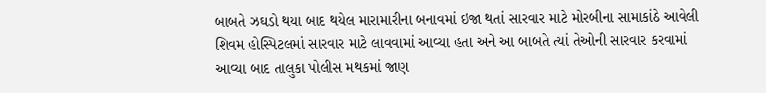બાબતે ઝઘડો થયા બાદ થયેલ મારામારીના બનાવમાં ઇજા થતાં સારવાર માટે મોરબીના સામાકાંઠે આવેલી શિવમ હોસ્પિટલમાં સારવાર માટે લાવવામાં આવ્યા હતા અને આ બાબતે ત્યાં તેઓની સારવાર કરવામાં આવ્યા બાદ તાલુકા પોલીસ મથકમાં જાણ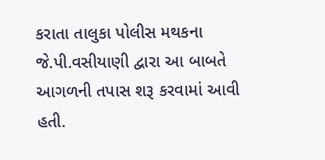કરાતા તાલુકા પોલીસ મથકના જે.પી.વસીયાણી દ્વારા આ બાબતે આગળની તપાસ શરૂ કરવામાં આવી હતી.